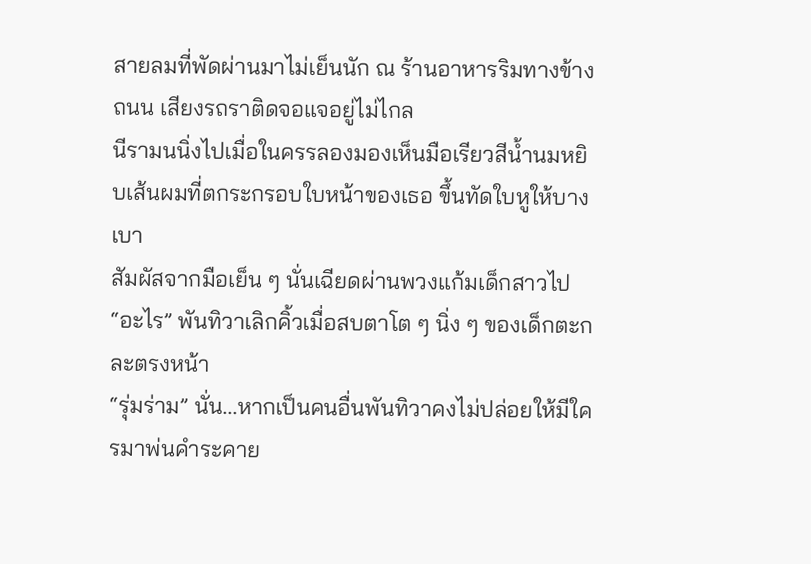สายลมที่พัดผ่านมาไม่เย็นนัก ณ ร้านอาหารริมทางข้างถนน เสียงรถราติดจอแจอยู่ไม่ไกล
นีรามนนิ่งไปเมื่อในครรลองมองเห็นมือเรียวสีน้ำนมหยิบเส้นผมที่ตกระกรอบใบหน้าของเธอ ขึ้นทัดใบหูให้บางเบา
สัมผัสจากมือเย็น ๆ นั่นเฉียดผ่านพวงแก้มเด็กสาวไป
“อะไร” พันทิวาเลิกคิ้วเมื่อสบตาโต ๆ นิ่ง ๆ ของเด็กตะกละตรงหน้า
“รุ่มร่าม” นั่น...หากเป็นคนอื่นพันทิวาคงไม่ปล่อยให้มีใครมาพ่นคำระคาย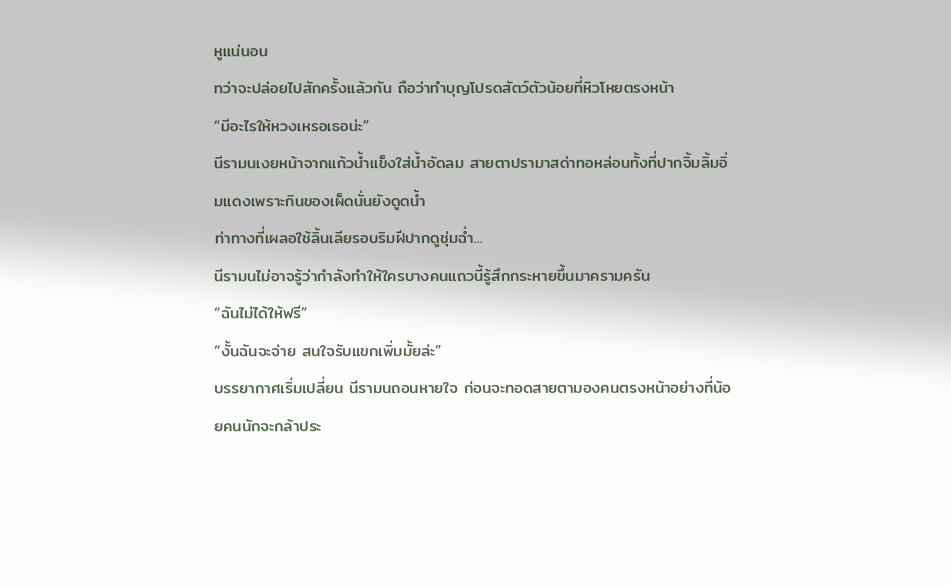หูแน่นอน
ทว่าจะปล่อยไปสักครั้งแล้วกัน ถือว่าทำบุญโปรดสัตว์ตัวน้อยที่หิวโหยตรงหน้า
“มีอะไรให้หวงเหรอเธอน่ะ”
นีรามนเงยหน้าจากแก้วน้ำแข็งใส่น้ำอัดลม สายตาปรามาสด่าทอหล่อนทั้งที่ปากจิ้มลิ้มอิ่มแดงเพราะกินของเผ็ดนั่นยังดูดน้ำ
ท่าทางที่เผลอใช้ลิ้นเลียรอบริมฝีปากดูชุ่มฉ่ำ...
นีรามนไม่อาจรู้ว่ากำลังทำให้ใครบางคนแถวนี้รู้สึกกระหายขึ้นมาครามครัน
“ฉันไม่ได้ให้ฟรี”
“งั้นฉันจะจ่าย สนใจรับแขกเพิ่มมั้ยล่ะ”
บรรยากาศเริ่มเปลี่ยน นีรามนถอนหายใจ ก่อนจะทอดสายตามองคนตรงหน้าอย่างที่น้อยคนนักจะกล้าประ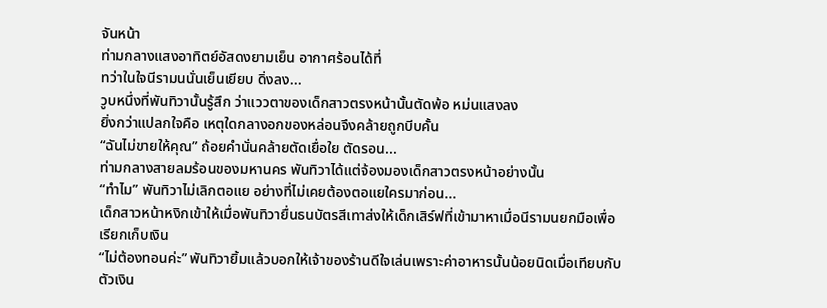จันหน้า
ท่ามกลางแสงอาทิตย์อัสดงยามเย็น อากาศร้อนได้ที่
ทว่าในใจนีรามนนั่นเย็นเยียบ ดิ่งลง...
วูบหนึ่งที่พันทิวานั้นรู้สึก ว่าแววตาของเด็กสาวตรงหน้านั้นตัดพ้อ หม่นแสงลง
ยิ่งกว่าแปลกใจคือ เหตุใดกลางอกของหล่อนจึงคล้ายถูกบีบคั้น
“ฉันไม่ขายให้คุณ” ถ้อยคำนั่นคล้ายตัดเยื่อใย ตัดรอน...
ท่ามกลางสายลมร้อนของมหานคร พันทิวาได้แต่จ้องมองเด็กสาวตรงหน้าอย่างนั้น
“ทำไม” พันทิวาไม่เลิกตอแย อย่างที่ไม่เคยต้องตอแยใครมาก่อน...
เด็กสาวหน้าหงิกเข้าให้เมื่อพันทิวายื่นธนบัตรสีเทาส่งให้เด็กเสิร์ฟที่เข้ามาหาเมื่อนีรามนยกมือเพื่อเรียกเก็บเงิน
“ไม่ต้องทอนค่ะ” พันทิวายิ้มแล้วบอกให้เจ้าของร้านดีใจเล่นเพราะค่าอาหารนั้นน้อยนิดเมื่อเทียบกับตัวเงิน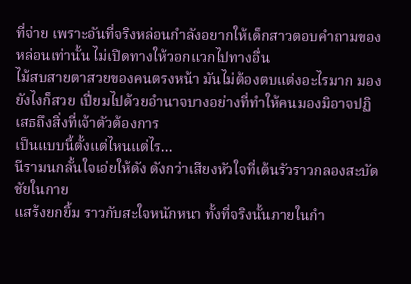ที่จ่าย เพราะอันที่จริงหล่อนกำลังอยากให้เด็กสาวตอบคำถามของหล่อนเท่านั้น ไม่เปิดทางให้วอกแวกไปทางอื่น
ไม้สบสายตาสวยของคนตรงหน้า มันไม่ต้องตบแต่งอะไรมาก มองยังไงก็สวย เปี่ยมไปด้วยอำนาจบางอย่างที่ทำให้คนมองมิอาจปฏิเสธถึงสิ่งที่เจ้าตัวต้องการ
เป็นแบบนี้ตั้งแต่ไหนแต่ไร...
นีรามนกลั้นใจเอ่ยให้ดัง ดังกว่าเสียงหัวใจที่เต้นรัวราวกลองสะบัดชัยในกาย
แสร้งยกยิ้ม ราวกับสะใจหนักหนา ทั้งที่จริงนั้นภายในกำ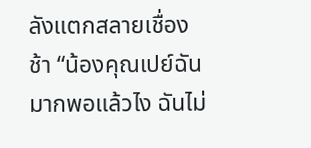ลังแตกสลายเชื่องช้า “น้องคุณเปย์ฉันมากพอแล้วไง ฉันไม่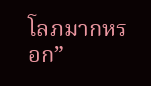โลภมากหรอก”